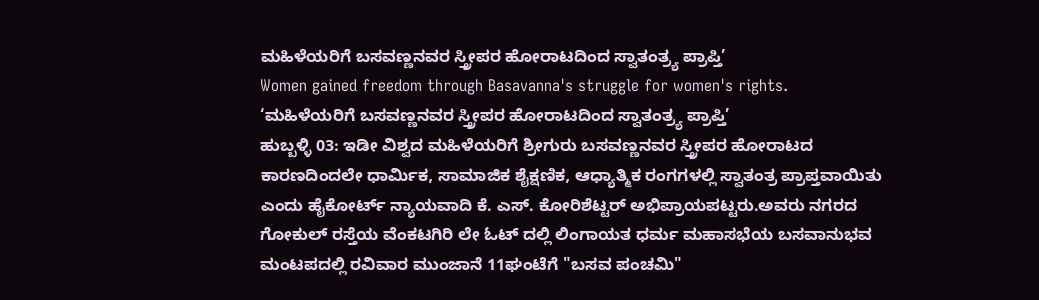ಮಹಿಳೆಯರಿಗೆ ಬಸವಣ್ಣನವರ ಸ್ತ್ರೀಪರ ಹೋರಾಟದಿಂದ ಸ್ವಾತಂತ್ರ್ಯ ಪ್ರಾಪ್ತಿ’
Women gained freedom through Basavanna's struggle for women's rights.
‘ಮಹಿಳೆಯರಿಗೆ ಬಸವಣ್ಣನವರ ಸ್ತ್ರೀಪರ ಹೋರಾಟದಿಂದ ಸ್ವಾತಂತ್ರ್ಯ ಪ್ರಾಪ್ತಿ’
ಹುಬ್ಬಳ್ಳಿ 03: ಇಡೀ ವಿಶ್ವದ ಮಹಿಳೆಯರಿಗೆ ಶ್ರೀಗುರು ಬಸವಣ್ಣನವರ ಸ್ತ್ರೀಪರ ಹೋರಾಟದ ಕಾರಣದಿಂದಲೇ ಧಾರ್ಮಿಕ, ಸಾಮಾಜಿಕ ಶೈಕ್ಷಣಿಕ, ಆಧ್ಯಾತ್ಮಿಕ ರಂಗಗಳಲ್ಲಿ ಸ್ವಾತಂತ್ರ ಪ್ರಾಪ್ತವಾಯಿತು ಎಂದು ಹೈಕೋರ್ಟ್ ನ್ಯಾಯವಾದಿ ಕೆ. ಎಸ್. ಕೋರಿಶೆಟ್ಟರ್ ಅಭಿಪ್ರಾಯಪಟ್ಟರು.ಅವರು ನಗರದ ಗೋಕುಲ್ ರಸ್ತೆಯ ವೆಂಕಟಗಿರಿ ಲೇ ಓಟ್ ದಲ್ಲಿ ಲಿಂಗಾಯತ ಧರ್ಮ ಮಹಾಸಭೆಯ ಬಸವಾನುಭವ ಮಂಟಪದಲ್ಲಿ ರವಿವಾರ ಮುಂಜಾನೆ 11ಘಂಟೆಗೆ "ಬಸವ ಪಂಚಮಿ"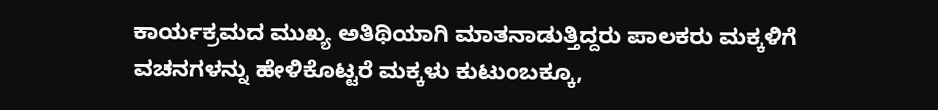ಕಾರ್ಯಕ್ರಮದ ಮುಖ್ಯ ಅತಿಥಿಯಾಗಿ ಮಾತನಾಡುತ್ತಿದ್ದರು ಪಾಲಕರು ಮಕ್ಕಳಿಗೆ ವಚನಗಳನ್ನು ಹೇಳಿಕೊಟ್ಟರೆ ಮಕ್ಕಳು ಕುಟುಂಬಕ್ಕೂ,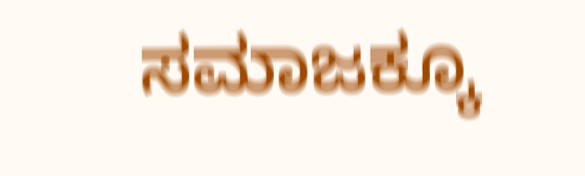ಸಮಾಜಕ್ಕೂ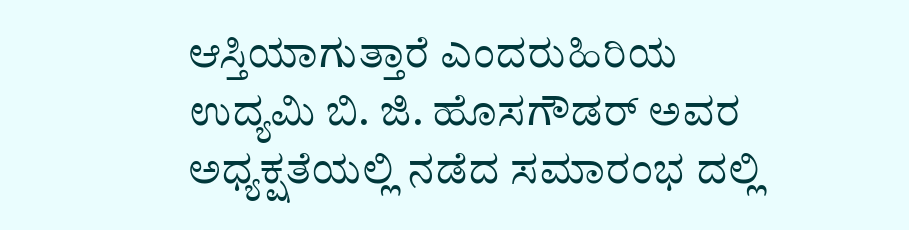ಆಸ್ತಿಯಾಗುತ್ತಾರೆ ಎಂದರುಹಿರಿಯ ಉದ್ಯಮಿ ಬಿ. ಜಿ. ಹೊಸಗೌಡರ್ ಅವರ ಅಧ್ಯಕ್ಷತೆಯಲ್ಲಿ ನಡೆದ ಸಮಾರಂಭ ದಲ್ಲಿ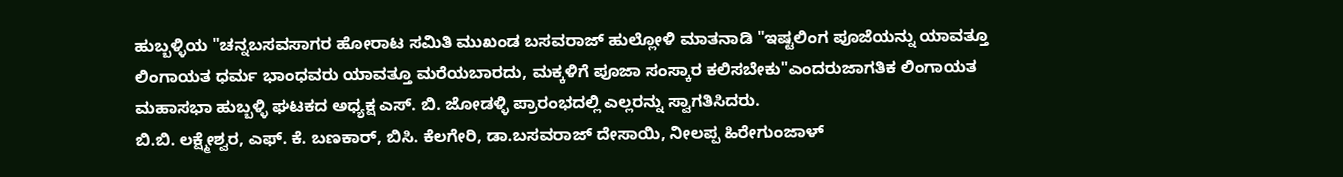ಹುಬ್ಬಳ್ಳಿಯ "ಚನ್ನಬಸವಸಾಗರ ಹೋರಾಟ ಸಮಿತಿ ಮುಖಂಡ ಬಸವರಾಜ್ ಹುಲ್ಲೋಳಿ ಮಾತನಾಡಿ "ಇಷ್ಟಲಿಂಗ ಪೂಜೆಯನ್ನು ಯಾವತ್ತೂ ಲಿಂಗಾಯತ ಧರ್ಮ ಭಾಂಧವರು ಯಾವತ್ತೂ ಮರೆಯಬಾರದು, ಮಕ್ಕಳಿಗೆ ಪೂಜಾ ಸಂಸ್ಕಾರ ಕಲಿಸಬೇಕು"ಎಂದರುಜಾಗತಿಕ ಲಿಂಗಾಯತ ಮಹಾಸಭಾ ಹುಬ್ಬಳ್ಳಿ ಘಟಕದ ಅಧ್ಯಕ್ಷ ಎಸ್. ಬಿ. ಜೋಡಳ್ಳಿ ಪ್ರಾರಂಭದಲ್ಲಿ ಎಲ್ಲರನ್ನು ಸ್ವಾಗತಿಸಿದರು.
ಬಿ.ಬಿ. ಲಕ್ಷ್ಮೇಶ್ವರ, ಎಫ್. ಕೆ. ಬಣಕಾರ್, ಬಿಸಿ. ಕೆಲಗೇರಿ, ಡಾ.ಬಸವರಾಜ್ ದೇಸಾಯಿ, ನೀಲಪ್ಪ ಹಿರೇಗುಂಜಾಳ್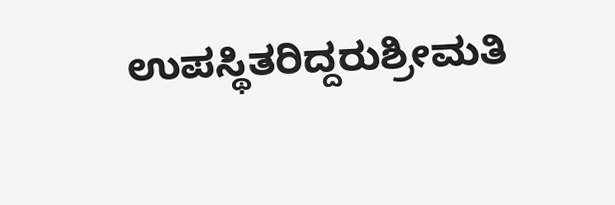ಉಪಸ್ಥಿತರಿದ್ದರುಶ್ರೀಮತಿ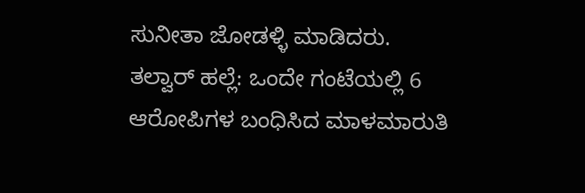ಸುನೀತಾ ಜೋಡಳ್ಳಿ ಮಾಡಿದರು.
ತಲ್ವಾರ್ ಹಲ್ಲೆ: ಒಂದೇ ಗಂಟೆಯಲ್ಲಿ 6 ಆರೋಪಿಗಳ ಬಂಧಿಸಿದ ಮಾಳಮಾರುತಿ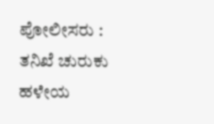ಪೋಲೀಸರು : ತನಿಖೆ ಚುರುಕು
ಹಳೇಯ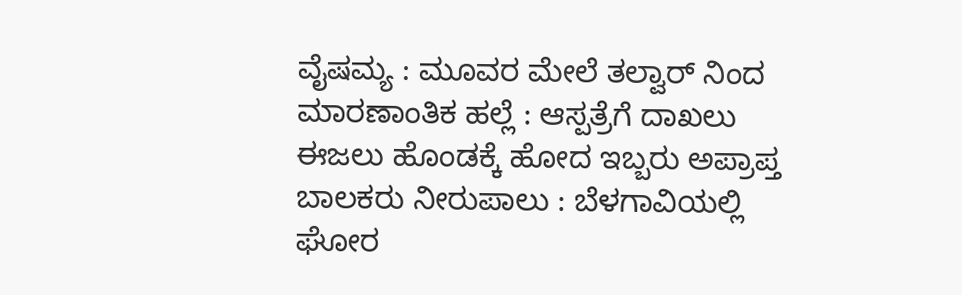ವೈಷಮ್ಯ : ಮೂವರ ಮೇಲೆ ತಲ್ವಾರ್ ನಿಂದ ಮಾರಣಾಂತಿಕ ಹಲ್ಲೆ : ಆಸ್ಪತ್ರೆಗೆ ದಾಖಲು
ಈಜಲು ಹೊಂಡಕ್ಕೆ ಹೋದ ಇಬ್ಬರು ಅಪ್ರಾಪ್ತ ಬಾಲಕರು ನೀರುಪಾಲು : ಬೆಳಗಾವಿಯಲ್ಲಿ ಘೋರ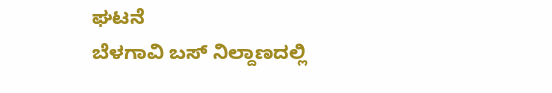ಘಟನೆ
ಬೆಳಗಾವಿ ಬಸ್ ನಿಲ್ದಾಣದಲ್ಲಿ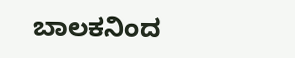ಬಾಲಕನಿಂದ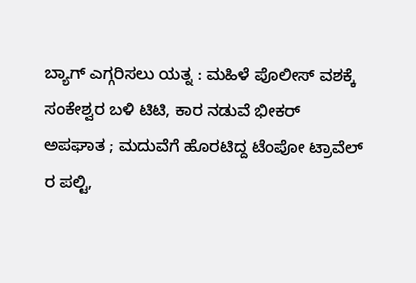ಬ್ಯಾಗ್ ಎಗ್ಗರಿಸಲು ಯತ್ನ : ಮಹಿಳೆ ಪೊಲೀಸ್ ವಶಕ್ಕೆ
ಸಂಕೇಶ್ವರ ಬಳಿ ಟಿಟಿ, ಕಾರ ನಡುವೆ ಭೀಕರ್ ಅಪಘಾತ ; ಮದುವೆಗೆ ಹೊರಟಿದ್ದ ಟೆಂಪೋ ಟ್ರಾವೆಲ್ ರ ಪಲ್ಟಿ,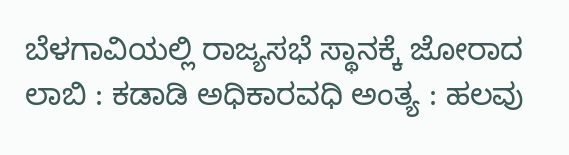ಬೆಳಗಾವಿಯಲ್ಲಿ ರಾಜ್ಯಸಭೆ ಸ್ಥಾನಕ್ಕೆ ಜೋರಾದ ಲಾಬಿ : ಕಡಾಡಿ ಅಧಿಕಾರವಧಿ ಅಂತ್ಯ : ಹಲವು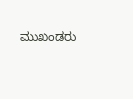ಮುಖಂಡರು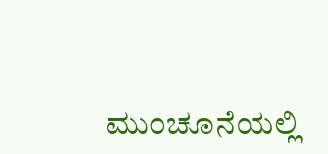ಮುಂಚೂನೆಯಲ್ಲಿ